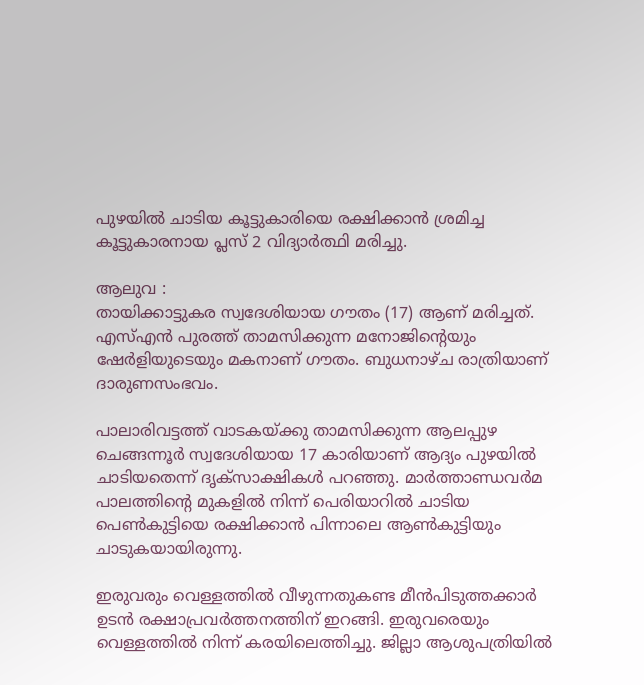പുഴയിൽ ചാടിയ കൂട്ടുകാരിയെ രക്ഷിക്കാൻ ശ്രമിച്ച കൂട്ടുകാരനായ പ്ലസ് 2 വിദ്യാർത്ഥി മരിച്ചു.

ആലുവ :
തായിക്കാട്ടുകര സ്വദേശിയായ ഗൗതം (17) ആണ് മരിച്ചത്. എസ്എന്‍ പുരത്ത് താമസിക്കുന്ന മനോജിന്റെയും ഷേര്‍ളിയുടെയും മകനാണ് ഗൗതം. ബുധനാഴ്ച രാത്രിയാണ് ദാരുണസംഭവം.

പാലാരിവട്ടത്ത് വാടകയ്ക്കു താമസിക്കുന്ന ആലപ്പുഴ ചെങ്ങന്നൂര്‍ സ്വദേശിയായ 17 കാരിയാണ് ആദ്യം പുഴയില്‍ ചാടിയതെന്ന് ദൃക്‌സാക്ഷികള്‍ പറഞ്ഞു. മാര്‍ത്താണ്ഡവര്‍മ പാലത്തിന്റെ മുകളില്‍ നിന്ന് പെരിയാറില്‍ ചാടിയ പെണ്‍കുട്ടിയെ രക്ഷിക്കാന്‍ പിന്നാലെ ആണ്‍കുട്ടിയും ചാടുകയായിരുന്നു.

ഇരുവരും വെള്ളത്തില്‍ വീഴുന്നതുകണ്ട മീന്‍പിടുത്തക്കാര്‍ ഉടന്‍ രക്ഷാപ്രവര്‍ത്തനത്തിന് ഇറങ്ങി. ഇരുവരെയും വെള്ളത്തില്‍ നിന്ന് കരയിലെത്തിച്ചു. ജില്ലാ ആശുപത്രിയില്‍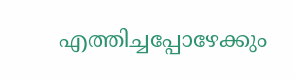എത്തിച്ചപ്പോഴേക്കും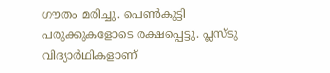ഗൗതം മരിച്ചു. പെണ്‍കുട്ടി പരുക്കുകളോടെ രക്ഷപ്പെട്ടു. പ്ലസ്ടു വിദ്യാര്‍ഥികളാണ്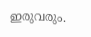ഇരുവരും.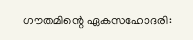ഗൗതമിന്റെ ഏകസഹോദരി: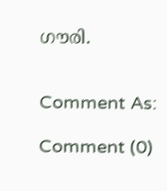ഗൗരി.


Comment As:

Comment (0)